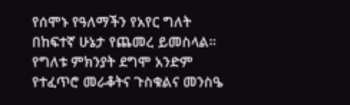የሰሞኑ የዓለማችን የአየር ግለት በከፍተኛ ሁኔታ የጨመረ ይመስላል። የግለቱ ምክንያት ደግሞ አንድም የተፈጥሮ መራቆትና ጉስቁልና መንስዔ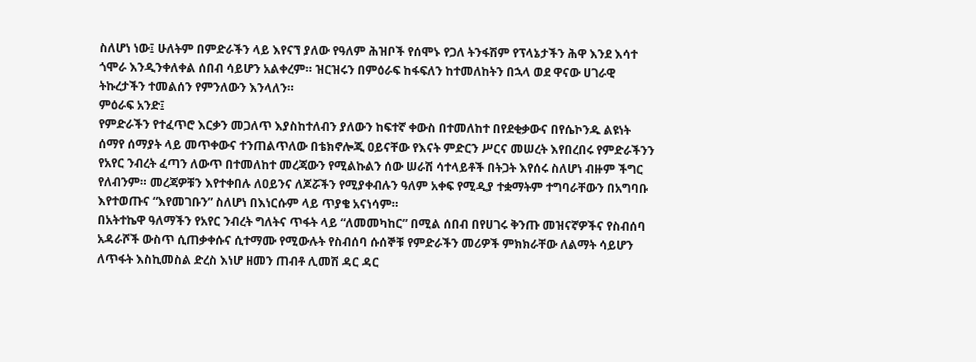ስለሆነ ነው፤ ሁለትም በምድራችን ላይ እየናኘ ያለው የዓለም ሕዝቦች የሰሞኑ የጋለ ትንፋሽም የፕላኔታችን ሕዋ እንደ እሳተ ጎሞራ እንዲንቀለቀል ሰበብ ሳይሆን አልቀረም። ዝርዝሩን በምዕራፍ ከፋፍለን ከተመለከትን በኋላ ወደ ዋናው ሀገራዊ ትኩረታችን ተመልሰን የምንለውን እንላለን።
ምዕራፍ አንድ፤
የምድራችን የተፈጥሮ እርቃን መጋለጥ እያስከተለብን ያለውን ከፍተኛ ቀውስ በተመለከተ በየደቂቃውና በየሴኮንዱ ልዩነት ሰማየ ሰማያት ላይ መጥቀውና ተንጠልጥለው በቴክኖሎጂ ዐይናቸው የእናት ምድርን ሥርና መሠረት እየበረበሩ የምድራችንን የአየር ንብረት ፈጣን ለውጥ በተመለከተ መረጃውን የሚልኩልን ሰው ሠራሽ ሳተላይቶች በትጋት እየሰሩ ስለሆነ ብዙም ችግር የለብንም። መረጃዎቹን እየተቀበሉ ለዐይንና ለጆሯችን የሚያቀብሉን ዓለም አቀፍ የሚዲያ ተቋማትም ተግባራቸውን በአግባቡ እየተወጡና “እየመገቡን” ስለሆነ በእነርሱም ላይ ጥያቄ አናነሳም።
በአትተኬዋ ዓለማችን የአየር ንብረት ግለትና ጥፋት ላይ “ለመመካከር” በሚል ሰበብ በየሀገሩ ቅንጡ መዝናኛዎችና የስብሰባ አዳራሾች ውስጥ ሲጠቃቀሱና ሲተማሙ የሚውሉት የስብሰባ ሱሰኞቹ የምድራችን መሪዎች ምክክራቸው ለልማት ሳይሆን ለጥፋት እስኪመስል ድረስ እነሆ ዘመን ጠብቶ ሊመሽ ዳር ዳር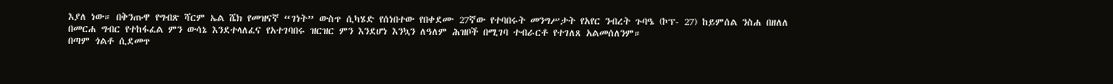እያለ ነው። በቅንጡዋ የግብጽ ሻርም ኤል ሼክ የመዝናኛ “ገነት” ውስጥ ሲካሄድ የሰነበተው የበቀደሙ 27ኛው የተባበሩት መንግሥታት የአየር ንብረት ጉባዔ (ኮፕ- 27) ከይምሰል ንስሐ በዘለለ በመርሐ ግብር የተከፋፈል ምን ውሳኔ እንደተላለፈና የአተገባበሩ ዝርዝር ምን እንደሆነ እንኳን ለዓለም ሕዝቦች በሚገባ ተብራርቶ የተገለጸ አልመሰለንም።
በጣም ጎልቶ ሲደመጥ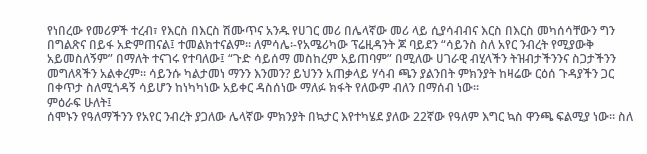የነበረው የመሪዎች ተረብ፣ የእርስ በእርስ ሽሙጥና አንዱ የሀገር መሪ በሌላኛው መሪ ላይ ሲያሳብብና እርስ በእርስ መካሰሳቸውን ግን በግልጽና በይፋ አድምጠናል፤ ተመልክተናልም። ለምሳሌ፡-የአሜሪካው ፕሬዚዳንት ጆ ባይደን “ሳይንስ ስለ አየር ንብረት የሚያውቅ አይመስለኝም” በማለት ተናገሩ የተባለው፤ “ጉድ ሳይሰማ መስከረም አይጠባም” በሚለው ሀገራዊ ብሂላችን ትዝብታችንንና ስጋታችንን መግለጻችን አልቀረም። ሳይንሱ ካልታመነ ማንን እንመን? ይህንን አጠቃላይ ሃሳብ ጫን ያልንበት ምክንያት ከዛሬው ርዕሰ ጉዳያችን ጋር በቀጥታ ስለሚጎዳኝ ሳይሆን ከነካካነው አይቀር ዳስሰነው ማለፉ ክፋት የለውም ብለን በማሰብ ነው።
ምዕራፍ ሁለት፤
ሰሞኑን የዓለማችንን የአየር ንብረት ያጋለው ሌላኛው ምክንያት በኳታር እየተካሄደ ያለው 22ኛው የዓለም እግር ኳስ ዋንጫ ፍልሚያ ነው። ስለ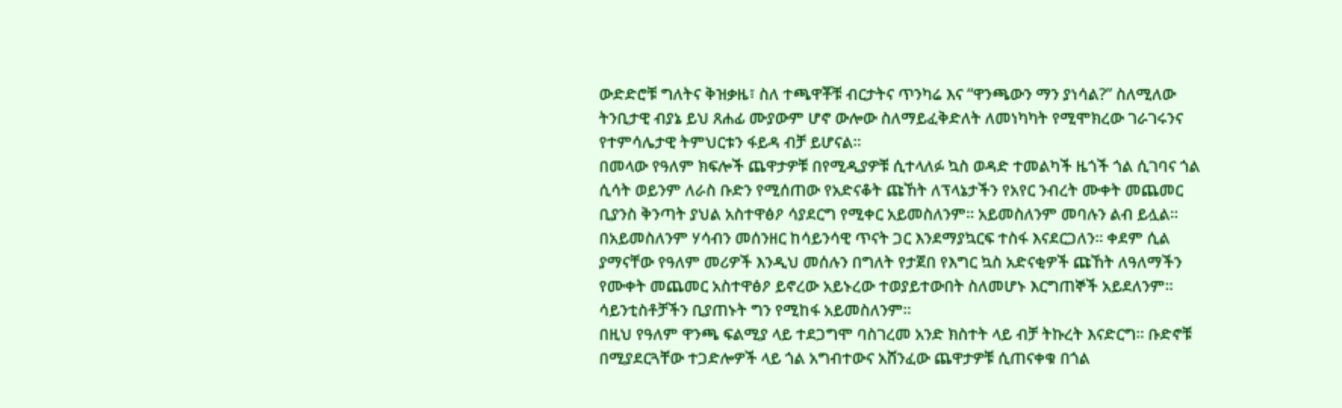ውድድሮቹ ግለትና ቅዝቃዜ፣ ስለ ተጫዋቾቹ ብርታትና ጥንካሬ እና “ዋንጫውን ማን ያነሳል?” ስለሚለው ትንቢታዊ ብያኔ ይህ ጸሐፊ ሙያውም ሆኖ ውሎው ስለማይፈቅድለት ለመነካካት የሚሞክረው ገራገሩንና የተምሳሌታዊ ትምህርቱን ፋይዳ ብቻ ይሆናል።
በመላው የዓለም ክፍሎች ጨዋታዎቹ በየሚዲያዎቹ ሲተላለፉ ኳስ ወዳድ ተመልካች ዜጎች ጎል ሲገባና ጎል ሲሳት ወይንም ለራስ ቡድን የሚሰጠው የአድናቆት ጩኸት ለፕላኔታችን የአየር ንብረት ሙቀት መጨመር ቢያንስ ቅንጣት ያህል አስተዋፅዖ ሳያደርግ የሚቀር አይመስለንም። አይመስለንም መባሉን ልብ ይሏል። በአይመስለንም ሃሳብን መሰንዘር ከሳይንሳዊ ጥናት ጋር እንደማያኳርፍ ተስፋ እናደርጋለን። ቀደም ሲል ያማናቸው የዓለም መሪዎች እንዲህ መሰሉን በግለት የታጀበ የእግር ኳስ አድናቂዎች ጩኸት ለዓለማችን የሙቀት መጨመር አስተዋፅዖ ይኖረው አይኑረው ተወያይተውበት ስለመሆኑ እርግጠኞች አይደለንም። ሳይንቲስቶቻችን ቢያጠኑት ግን የሚከፋ አይመስለንም።
በዚህ የዓለም ዋንጫ ፍልሚያ ላይ ተደጋግሞ ባስገረመ አንድ ክስተት ላይ ብቻ ትኩረት እናድርግ። ቡድኖቹ በሚያደርጓቸው ተጋድሎዎች ላይ ጎል አግብተውና አሸንፈው ጨዋታዎቹ ሲጠናቀቁ በጎል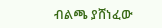ብልጫ ያሸነፈው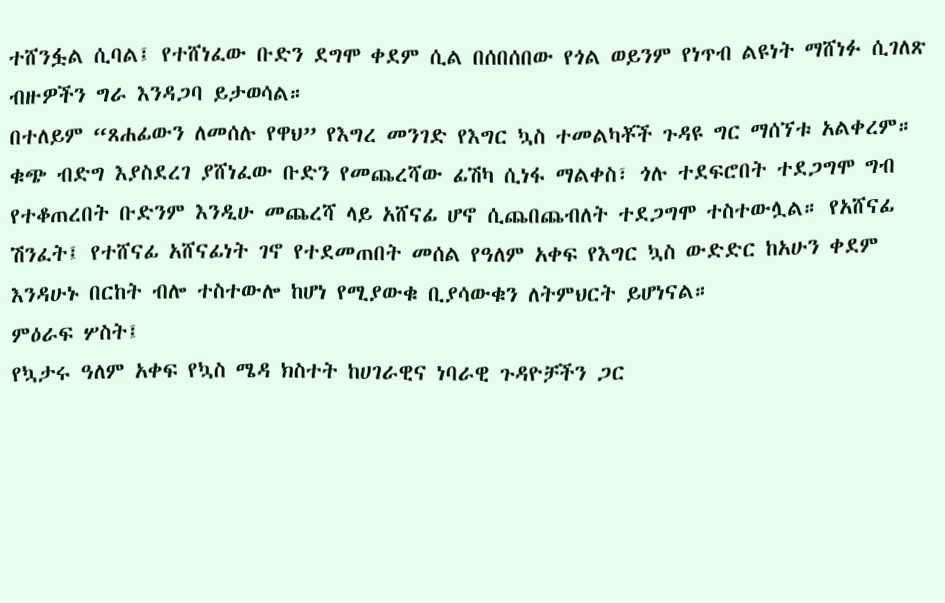ተሸንፏል ሲባል፤ የተሸነፈው ቡድን ደግሞ ቀደም ሲል በሰበሰበው የጎል ወይንም የነጥብ ልዩነት ማሸነፉ ሲገለጽ ብዙዎችን ግራ እንዳጋባ ይታወሳል።
በተለይም “ጸሐፊውን ለመሰሉ የዋህ” የእግረ መንገድ የእግር ኳስ ተመልካቾች ጉዳዩ ግር ማሰኘቱ አልቀረም። ቁጭ ብድግ እያስደረገ ያሸነፈው ቡድን የመጨረሻው ፊሽካ ሲነፋ ማልቀስ፣ ጎሉ ተደፍሮበት ተደጋግሞ ግብ የተቆጠረበት ቡድንም እንዲሁ መጨረሻ ላይ አሸናፊ ሆኖ ሲጨበጨብለት ተደጋግሞ ተስተውሏል። የአሸናፊ ሽንፈት፤ የተሸናፊ አሸናፊነት ገኖ የተደመጠበት መሰል የዓለም አቀፍ የእግር ኳስ ውድድር ከአሁን ቀደም እንዳሁኑ በርከት ብሎ ተስተውሎ ከሆነ የሚያውቁ ቢያሳውቁን ለትምህርት ይሆነናል።
ምዕራፍ ሦስት፤
የኳታሩ ዓለም አቀፍ የኳስ ሜዳ ክስተት ከሀገራዊና ነባራዊ ጉዳዮቻችን ጋር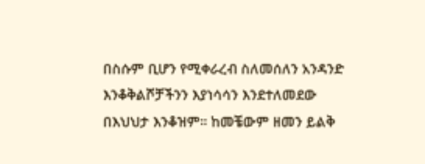በስሱም ቢሆን የሚቀራረብ ስለመሰለን አንዳንድ እንቆቅልሾቻችንን እያነሳሳን እንደተለመደው በእህህታ እንቆዝም። ከመቼውም ዘመን ይልቅ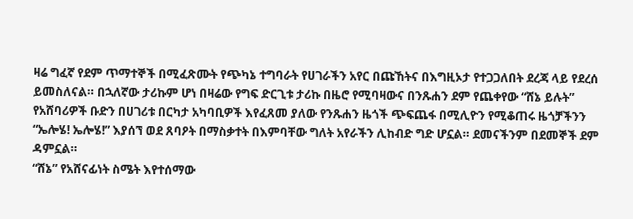ዛሬ ግፈኛ የደም ጥማተኞች በሚፈጽሙት የጭካኔ ተግባራት የሀገራችን አየር በጩኸትና በእግዚኦታ የተጋጋለበት ደረጃ ላይ የደረሰ ይመስለናል። በኋለኛው ታሪኩም ሆነ በዛሬው የግፍ ድርጊቱ ታሪኩ በዜሮ የሚባዛውና በንጹሐን ደም የጨቀየው “ሸኔ ይሉት” የአሸባሪዎች ቡድን በሀገሪቱ በርካታ አካባቢዎች እየፈጸመ ያለው የንጹሐን ዜጎች ጭፍጨፋ በሚሊዮን የሚቆጠሩ ዜጎቻችንን “ኤሎሄ! ኤሎሄ!” እያሰኘ ወደ ጸባዖት በማስቃተት በእምባቸው ግለት አየራችን ሊከብድ ግድ ሆኗል። ደመናችንም በደመኞች ደም ዳምኗል።
“ሸኔ” የአሸናፊነት ስሜት እየተሰማው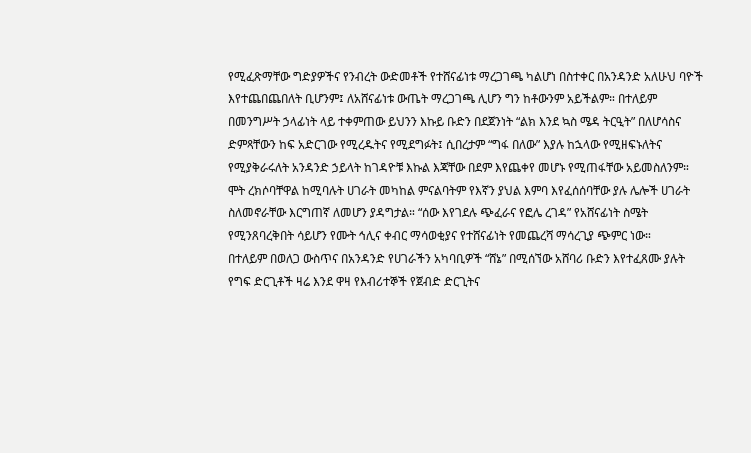የሚፈጽማቸው ግድያዎችና የንብረት ውድመቶች የተሸናፊነቱ ማረጋገጫ ካልሆነ በስተቀር በአንዳንድ አለሁህ ባዮች እየተጨበጨበለት ቢሆንም፤ ለአሸናፊነቱ ውጤት ማረጋገጫ ሊሆን ግን ከቶውንም አይችልም። በተለይም በመንግሥት ኃላፊነት ላይ ተቀምጠው ይህንን እኩይ ቡድን በደጀንነት “ልክ እንደ ኳስ ሜዳ ትርዒት” በለሆሳስና ድምጻቸውን ከፍ አድርገው የሚረዱትና የሚደግፉት፤ ሲበረታም “ግፋ በለው” እያሉ ከኋላው የሚዘፍኑለትና የሚያቅራሩለት አንዳንድ ኃይላት ከገዳዮቹ እኩል እጃቸው በደም እየጨቀየ መሆኑ የሚጠፋቸው አይመስለንም።
ሞት ረክሶባቸዋል ከሚባሉት ሀገራት መካከል ምናልባትም የእኛን ያህል እምባ እየፈሰሰባቸው ያሉ ሌሎች ሀገራት ስለመኖራቸው እርግጠኛ ለመሆን ያዳግታል። “ሰው እየገደሉ ጭፈራና የፎሌ ረገዳ” የአሸናፊነት ስሜት የሚንጸባረቅበት ሳይሆን የሙት ኅሊና ቀብር ማሳወቂያና የተሸናፊነት የመጨረሻ ማሳረጊያ ጭምር ነው።
በተለይም በወለጋ ውስጥና በአንዳንድ የሀገራችን አካባቢዎች “ሸኔ” በሚሰኘው አሸባሪ ቡድን እየተፈጸሙ ያሉት የግፍ ድርጊቶች ዛሬ እንደ ዋዛ የእብሪተኞች የጀብድ ድርጊትና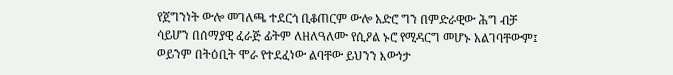የጀግንነት ውሎ መገለጫ ተደርጎ ቢቆጠርም ውሎ አድሮ ግን በምድራዊው ሕግ ብቻ ሳይሆን በሰማያዊ ፈራጅ ፊትም ለዘለዓለሙ የሲዖል ኑሮ የሚዳርግ መሆኑ አልገባቸውም፤ ወይንም በትዕቢት ሞራ የተደፈነው ልባቸው ይህንን እውነታ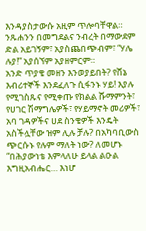እንዳያስታውሱ አዚም ጥሎባቸዋል። ንጹሐንን በመግደልና ንብረት በማውደም ድል አይገኝም፣ አያስጨበጭብም፣ “ሃሌ ሉያ!” አያሰኘም አያዘምርም።
አንድ ጥያቄ መዘን እንወያይበት? የሸኔ እብሪተኞች እንደፈለጉ ሲፋንኑ ሃይ! እያሉ የሚገስጹና የሚቀጡ የክልል ሹማምንት፣ የሀገር ሽማግሌዎች፣ የሃይማኖት መሪዎች፣ አባ ገዳዎችና ሀደ ስንቄዎች እንዴት አስችሏቸው ዝም ሊሉ ቻሉ? በአካባቢውስ ጭርሱኑ የሉም ማለት ነው? ለመሆኑ “በሕያውነቴ እምላለሁ ይላል ልዑል እግዚአብሔር… እነሆ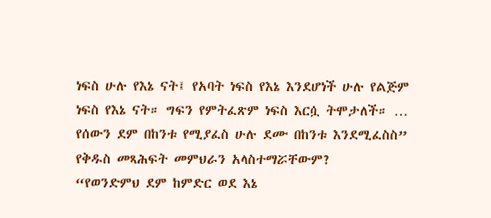ነፍስ ሁሉ የእኔ ናት፤ የአባት ነፍስ የእኔ እንደሆነች ሁሉ የልጅም ነፍስ የእኔ ናት። ግፍን የምትፈጽም ነፍስ እርሷ ትሞታለች። … የሰውን ደም በከንቱ የሚያፈስ ሁሉ ደሙ በከንቱ እንደሚፈስስ” የቅዱስ መጻሕፍት መምህራን አላስተማሯቸውም?
“የወንድምህ ደም ከምድር ወደ እኔ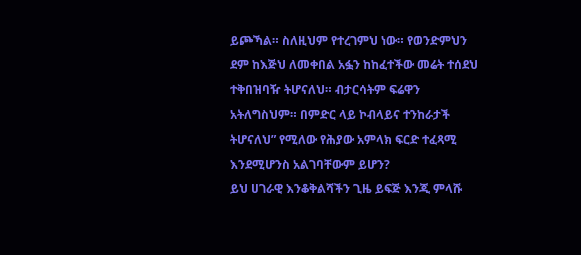ይጮኻል። ስለዚህም የተረገምህ ነው። የወንድምህን ደም ከእጅህ ለመቀበል አፏን ከከፈተችው መሬት ተሰደህ ተቅበዝባዥ ትሆናለህ። ብታርሳትም ፍሬዋን አትለግስህም። በምድር ላይ ኮብላይና ተንከራታች ትሆናለህ” የሚለው የሕያው አምላክ ፍርድ ተፈጻሚ እንደሚሆንስ አልገባቸውም ይሆን?
ይህ ሀገራዊ እንቆቅልሻችን ጊዜ ይፍጅ እንጂ ምላሹ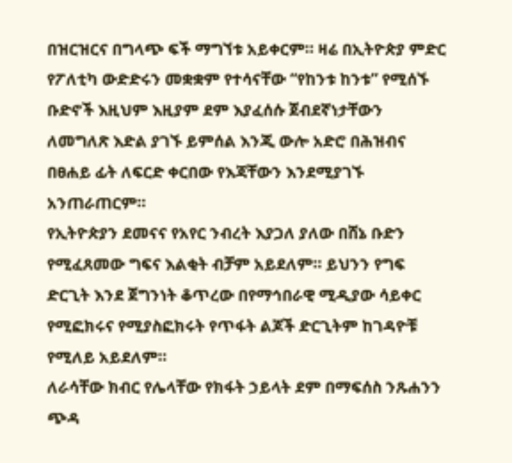በዝርዝርና በግላጭ ፍች ማግኘቱ አይቀርም። ዛሬ በኢትዮጵያ ምድር የፖለቲካ ውድድሩን መቋቋም የተሳናቸው “የከንቱ ከንቱ” የሚሰኙ ቡድኖች እዚህም እዚያም ደም እያፈሰሱ ጀብደኛነታቸውን ለመግለጽ እድል ያገኙ ይምሰል እንጂ ውሎ አድሮ በሕዝብና በፀሐይ ፊት ለፍርድ ቀርበው የእጃቸውን እንደሚያገኙ አንጠራጠርም።
የኢትዮጵያን ደመናና የአየር ንብረት እያጋለ ያለው በሸኔ ቡድን የሚፈጸመው ግፍና እልቂት ብቻም አይደለም። ይህንን የግፍ ድርጊት እንደ ጀግንነት ቆጥረው በየማኅበራዊ ሚዲያው ሳይቀር የሚፎክሩና የሚያስፎክሩት የጥፋት ልጆች ድርጊትም ከገዳዮቹ የሚለይ አይደለም።
ለራሳቸው ክብር የሌላቸው የክፋት ኃይላት ደም በማፍሰስ ንጹሐንን ጭዳ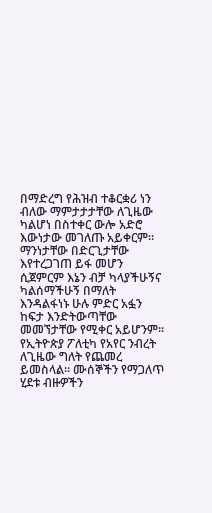በማድረግ የሕዝብ ተቆርቋሪ ነን ብለው ማምታታታቸው ለጊዜው ካልሆነ በስተቀር ውሎ አድሮ እውነታው መገለጡ አይቀርም። ማንነታቸው በድርጊታቸው እየተረጋገጠ ይፋ መሆን ሲጀምርም እኔን ብቻ ካላያችሁኝና ካልሰማችሁኝ በማለት እንዳልፋነኑ ሁሉ ምድር አፏን ከፍታ እንድትውጣቸው መመኘታቸው የሚቀር አይሆንም።
የኢትዮጵያ ፖለቲካ የአየር ንብረት ለጊዜው ግለት የጨመረ ይመስላል። ሙሰኞችን የማጋለጥ ሂደቱ ብዙዎችን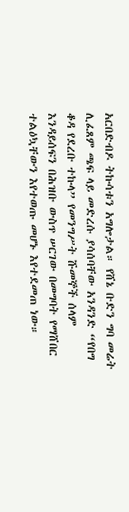አርበድብዶ ትኩሳቱን አግሎታል። የሸኔ ቡድን ግባ መሬት ሊፈጸም ጫፍ ላይ መድረሱ ያሳሰባቸው አንዳንድ “የበግ ቆዳ የደረቡ ተኩላ” የመንግሥት ሹመኞች ሰላም እንዳይሰፍን በሕዝቡ ውስጥ ሠርገው በመግባት የማሸበር ተልዕኳቸውን እየተወጡ መሆኑ እየተደመጠ ነው።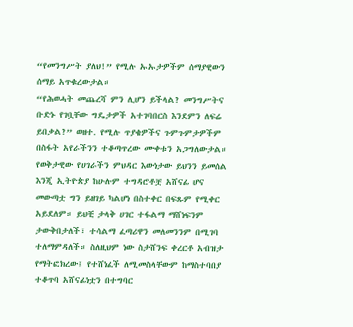“የመንግሥት ያለህ!” የሚሉ ኡኡታዎችም ሰማያዊውን ሰማይ አጥቁረውታል።
“የሕወሓት መጨረሻ ምን ሊሆን ይችላል? መንግሥትና ቡድኑ የገቧቸው ግዴታዎች አተገባበርስ እንደምን ለፍሬ ይበቃል?” ወዘተ. የሚሉ ጥያቄዎችና ጉምጉምታዎችም በስፋት አየራችንን ተቆጣጥረው ሙቀቱን አጋግለውታል።
የወቅታዊው የሀገራችን ምህዳር እውነታው ይህንን ይመሰል እንጂ ኢትዮጵያ ከሁሉም ተግዳሮቶቿ አሸናፊ ሆና መውጣቷ ግን ይዘገይ ካልሆነ በስተቀር በፍጹም የሚቀር አይደለም። ይህቺ ታላቅ ሀገር ተፋልማ ማሸነፍንም ታውቅበታለች፣ ተሳልማ ፈጣሪዋን መለመንንም በሚገባ ተለማምዳለች። ስለዚህም ነው ስታሸንፍ ቀረርቶ አብዝታ የማትፎክረው፤ የተሸነፈች ለሚመስላቸውም ከማስተባበያ ተቆጥባ አሸናፊነቷን በተግባር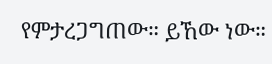የምታረጋግጠው። ይኸው ነው።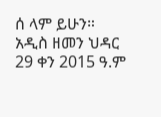ሰ ላም ይሁን።
አዲስ ዘመን ህዳር 29 ቀን 2015 ዓ.ም